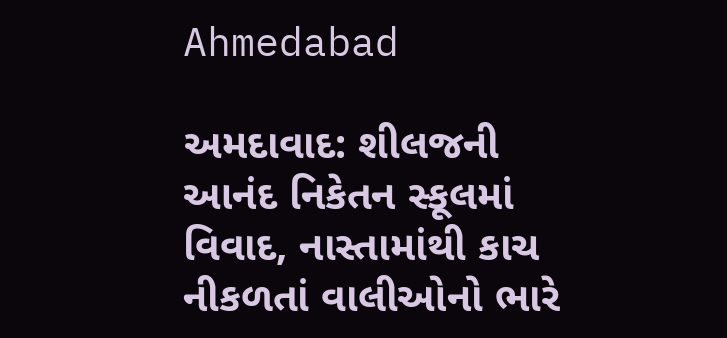Ahmedabad

અમદાવાદ: શીલજની આનંદ નિકેતન સ્કૂલમાં વિવાદ, નાસ્તામાંથી કાચ નીકળતાં વાલીઓનો ભારે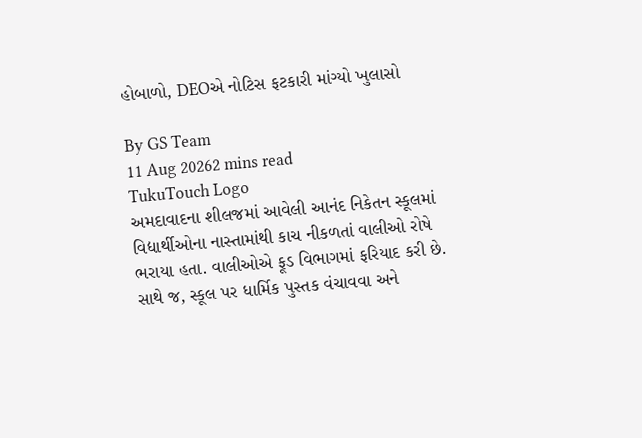હોબાળો, DEOએ નોટિસ ફટકારી માંગ્યો ખુલાસો

By GS Team
11 Aug 20262 mins read
TukuTouch Logo
અમદાવાદના શીલજમાં આવેલી આનંદ નિકેતન સ્કૂલમાં વિદ્યાર્થીઓના નાસ્તામાંથી કાચ નીકળતાં વાલીઓ રોષે ભરાયા હતા. વાલીઓએ ફૂડ વિભાગમાં ફરિયાદ કરી છે. સાથે જ, સ્કૂલ પર ધાર્મિક પુસ્તક વંચાવવા અને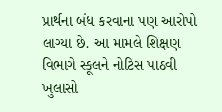પ્રાર્થના બંધ કરવાના પણ આરોપો લાગ્યા છે. આ મામલે શિક્ષણ વિભાગે સ્કૂલને નોટિસ પાઠવી ખુલાસો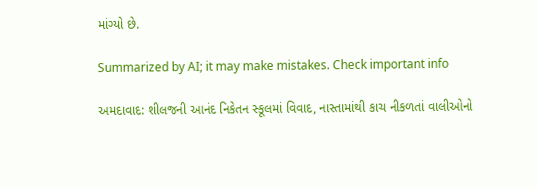માંગ્યો છે.

Summarized by AI; it may make mistakes. Check important info

અમદાવાદ: શીલજની આનંદ નિકેતન સ્કૂલમાં વિવાદ, નાસ્તામાંથી કાચ નીકળતાં વાલીઓનો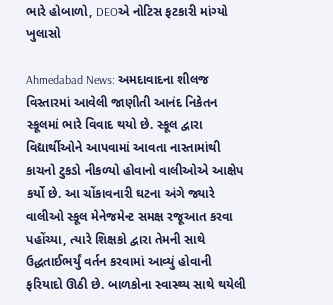ભારે હોબાળો, DEOએ નોટિસ ફટકારી માંગ્યો ખુલાસો

Ahmedabad News: અમદાવાદના શીલજ વિસ્તારમાં આવેલી જાણીતી આનંદ નિકેતન સ્કૂલમાં ભારે વિવાદ થયો છે. સ્કૂલ દ્વારા વિદ્યાર્થીઓને આપવામાં આવતા નાસ્તામાંથી કાચનો ટુકડો નીકળ્યો હોવાનો વાલીઓએ આક્ષેપ કર્યો છે. આ ચોંકાવનારી ઘટના અંગે જ્યારે વાલીઓ સ્કૂલ મેનેજમેન્ટ સમક્ષ રજૂઆત કરવા પહોંચ્યા, ત્યારે શિક્ષકો દ્વારા તેમની સાથે ઉદ્ધતાઈભર્યું વર્તન કરવામાં આવ્યું હોવાની ફરિયાદો ઊઠી છે. બાળકોના સ્વાસ્થ્ય સાથે થયેલી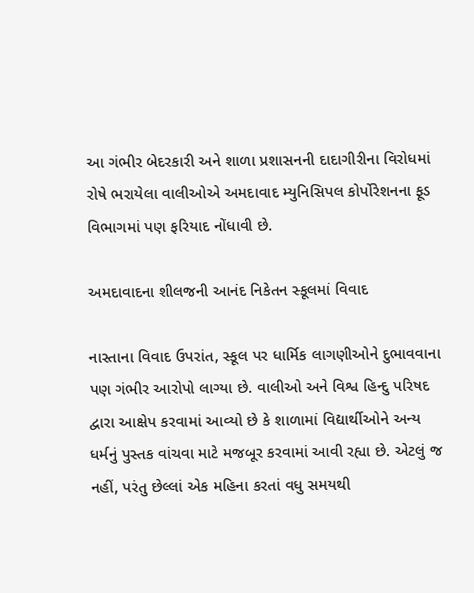આ ગંભીર બેદરકારી અને શાળા પ્રશાસનની દાદાગીરીના વિરોધમાં રોષે ભરાયેલા વાલીઓએ અમદાવાદ મ્યુનિસિપલ કોર્પોરેશનના ફૂડ વિભાગમાં પણ ફરિયાદ નોંધાવી છે.

અમદાવાદના શીલજની આનંદ નિકેતન સ્કૂલમાં વિવાદ

નાસ્તાના વિવાદ ઉપરાંત, સ્કૂલ પર ધાર્મિક લાગણીઓને દુભાવવાના પણ ગંભીર આરોપો લાગ્યા છે. વાલીઓ અને વિશ્વ હિન્દુ પરિષદ દ્વારા આક્ષેપ કરવામાં આવ્યો છે કે શાળામાં વિદ્યાર્થીઓને અન્ય ધર્મનું પુસ્તક વાંચવા માટે મજબૂર કરવામાં આવી રહ્યા છે. એટલું જ નહીં, પરંતુ છેલ્લાં એક મહિના કરતાં વધુ સમયથી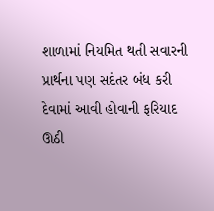શાળામાં નિયમિત થતી સવારની પ્રાર્થના પણ સદંતર બંધ કરી દેવામાં આવી હોવાની ફરિયાદ ઊઠી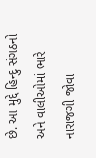છે. આ મુદ્દે હિન્દુ સંગઠનો અને વાલીઓમાં ભારે નારાજગી જોવા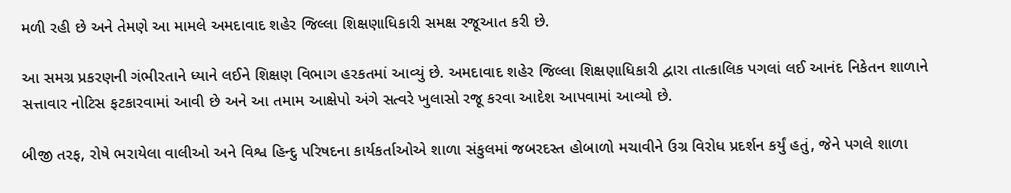મળી રહી છે અને તેમણે આ મામલે અમદાવાદ શહેર જિલ્લા શિક્ષણાધિકારી સમક્ષ રજૂઆત કરી છે.

આ સમગ્ર પ્રકરણની ગંભીરતાને ધ્યાને લઈને શિક્ષણ વિભાગ હરકતમાં આવ્યું છે. અમદાવાદ શહેર જિલ્લા શિક્ષણાધિકારી દ્વારા તાત્કાલિક પગલાં લઈ આનંદ નિકેતન શાળાને સત્તાવાર નોટિસ ફટકારવામાં આવી છે અને આ તમામ આક્ષેપો અંગે સત્વરે ખુલાસો રજૂ કરવા આદેશ આપવામાં આવ્યો છે.

બીજી તરફ, રોષે ભરાયેલા વાલીઓ અને વિશ્વ હિન્દુ પરિષદના કાર્યકર્તાઓએ શાળા સંકુલમાં જબરદસ્ત હોબાળો મચાવીને ઉગ્ર વિરોધ પ્રદર્શન કર્યું હતું, જેને પગલે શાળા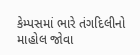કેમ્પસમાં ભારે તંગદિલીનો માહોલ જોવા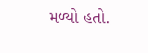મળ્યો હતો.